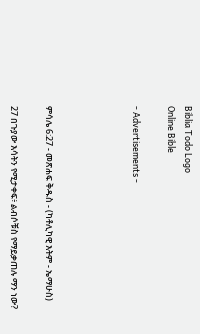Biblia Todo Logo
Online Bible

- Advertisements -




ምሳሌ 6:27 - መጽሐፍ ቅዱስ - (ካቶሊካዊ እትም - ኤማሁስ)

27 በጉያው እሳትን የሚታቀፍ፥ ልብሶቹስ የማይቃጠሉ ማን ነው?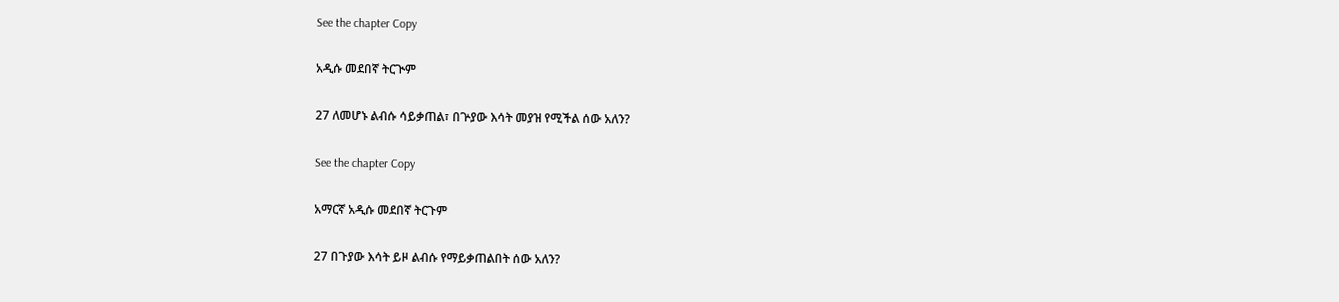See the chapter Copy

አዲሱ መደበኛ ትርጒም

27 ለመሆኑ ልብሱ ሳይቃጠል፣ በጕያው እሳት መያዝ የሚችል ሰው አለን?

See the chapter Copy

አማርኛ አዲሱ መደበኛ ትርጉም

27 በጉያው እሳት ይዞ ልብሱ የማይቃጠልበት ሰው አለን?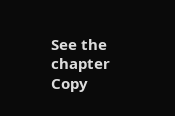See the chapter Copy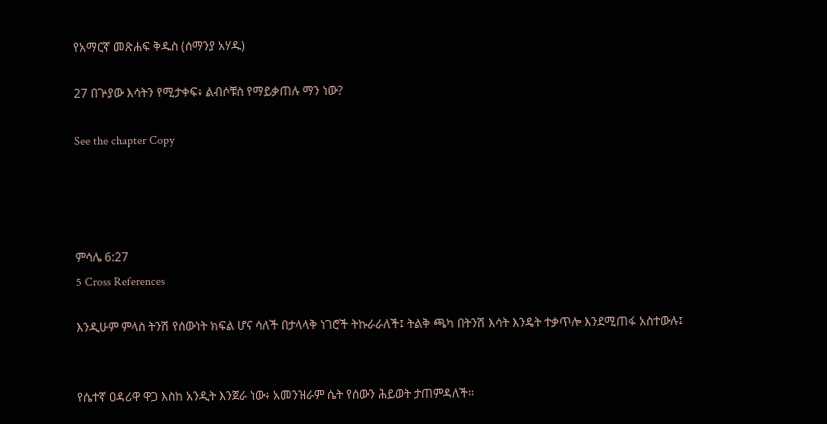የአማርኛ መጽሐፍ ቅዱስ (ሰማንያ አሃዱ)

27 በጕያው እሳትን የሚታቀፍ፥ ልብሶቹስ የማይቃጠሉ ማን ነው?

See the chapter Copy




ምሳሌ 6:27
5 Cross References

እንዲሁም ምላስ ትንሽ የሰውነት ክፍል ሆና ሳለች በታላላቅ ነገሮች ትኩራራለች፤ ትልቅ ጫካ በትንሽ እሳት እንዴት ተቃጥሎ እንደሚጠፋ አስተውሉ፤


የሴተኛ ዐዳሪዋ ዋጋ እስከ አንዲት እንጀራ ነው፥ አመንዝራም ሴት የሰውን ሕይወት ታጠምዳለች።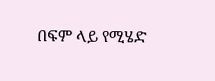በፍም ላይ የሚሄድ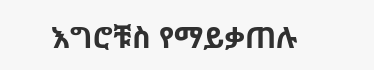እግሮቹስ የማይቃጠሉ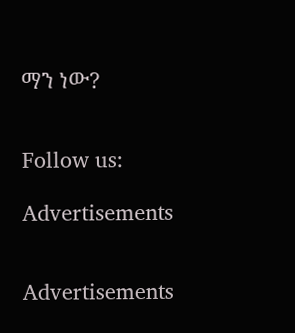ማን ነው?


Follow us:

Advertisements


Advertisements